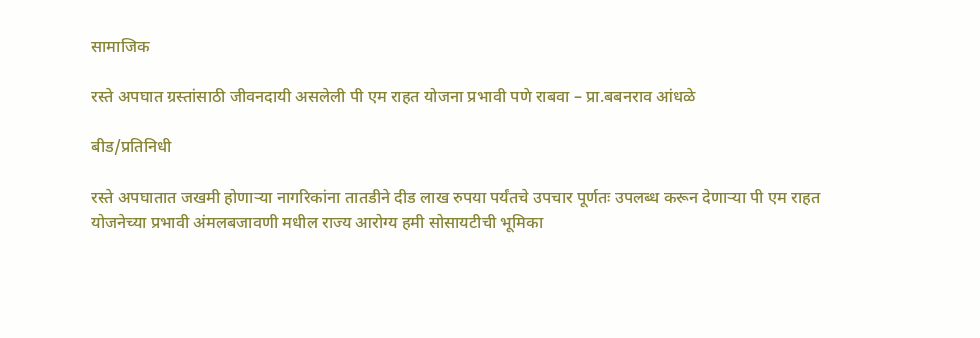सामाजिक

रस्ते अपघात ग्रस्तांसाठी जीवनदायी असलेली पी एम राहत योजना प्रभावी पणे राबवा – प्रा.बबनराव आंधळे

बीड/प्रतिनिधी

रस्ते अपघातात जखमी होणाऱ्या नागरिकांना तातडीने दीड लाख रुपया पर्यंतचे उपचार पूर्णतः उपलब्ध करून देणाऱ्या पी एम राहत योजनेच्या प्रभावी अंमलबजावणी मधील राज्य आरोग्य हमी सोसायटीची भूमिका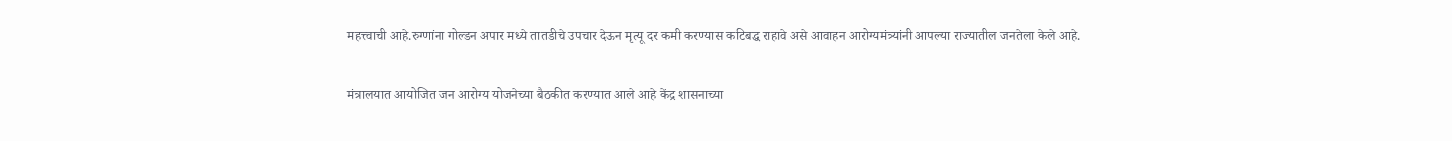महत्त्वाची आहे.रुग्णांना गोल्डन अपार मध्ये तातडीचे उपचार देऊन मृत्यू दर कमी करण्यास कटिबद्ध राहावे असे आवाहन आरोग्यमंत्र्यांनी आपल्या राज्यातील जनतेला केले आहे.

मंत्रालयात आयोजित जन आरोग्य योजनेच्या बैठकीत करण्यात आले आहे केंद्र शासनाच्या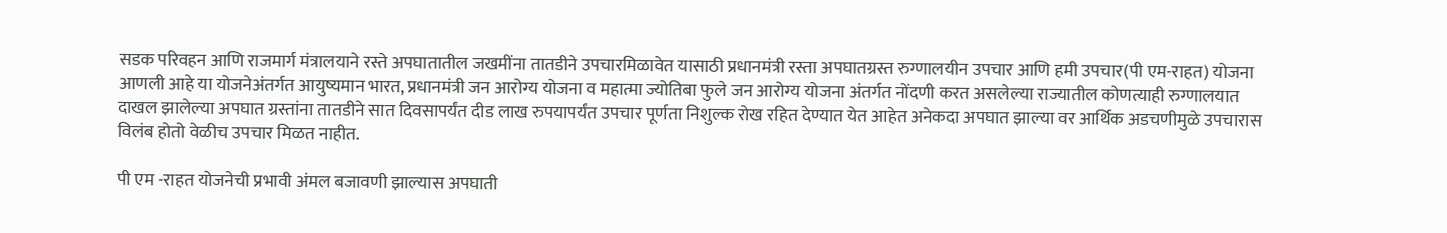सडक परिवहन आणि राजमार्ग मंत्रालयाने रस्ते अपघातातील जखमींना तातडीने उपचारमिळावेत यासाठी प्रधानमंत्री रस्ता अपघातग्रस्त रुग्णालयीन उपचार आणि हमी उपचार(पी एम-राहत) योजना आणली आहे या योजनेअंतर्गत आयुष्यमान भारत, प्रधानमंत्री जन आरोग्य योजना व महात्मा ज्योतिबा फुले जन आरोग्य योजना अंतर्गत नोंदणी करत असलेल्या राज्यातील कोणत्याही रुग्णालयात दाखल झालेल्या अपघात ग्रस्तांना तातडीने सात दिवसापर्यंत दीड लाख रुपयापर्यंत उपचार पूर्णता निशुल्क रोख रहित देण्यात येत आहेत अनेकदा अपघात झाल्या वर आर्थिक अडचणीमुळे उपचारास विलंब होतो वेळीच उपचार मिळत नाहीत.

पी एम -राहत योजनेची प्रभावी अंमल बजावणी झाल्यास अपघाती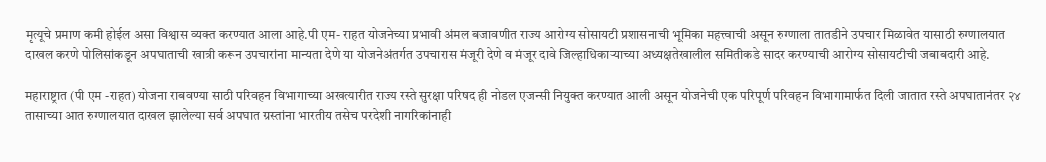मृत्यूचे प्रमाण कमी होईल असा विश्वास व्यक्त करण्यात आला आहे.पी एम- राहत योजनेच्या प्रभावी अंमल बजावणीत राज्य आरोग्य सोसायटी प्रशासनाची भूमिका महत्त्वाची असून रुग्णाला तातडीने उपचार मिळावेत यासाठी रुग्णालयात दाखल करणे पोलिसांकडून अपघाताची खात्री करून उपचारांना मान्यता देणे या योजनेअंतर्गत उपचारास मंजूरी देणे व मंजूर दावे जिल्हाधिकाऱ्याच्या अध्यक्षतेखालील समितीकडे सादर करण्याची आरोग्य सोसायटीची जबाबदारी आहे.

महाराष्ट्रात (पी एम -राहत) योजना राबवण्या साठी परिवहन विभागाच्या अखत्यारीत राज्य रस्ते सुरक्षा परिषद ही नोडल एजन्सी नियुक्त करण्यात आली असून योजनेची एक परिपूर्ण परिवहन विभागामार्फत दिली जातात रस्ते अपघातानंतर २४ तासाच्या आत रुग्णालयात दाखल झालेल्या सर्व अपघात ग्रस्तांना भारतीय तसेच परदेशी नागरिकांनाही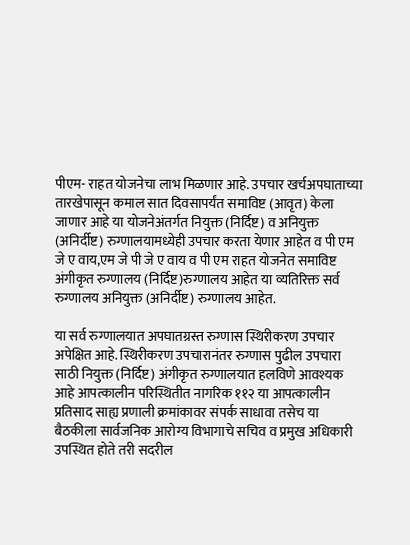पीएम- राहत योजनेचा लाभ मिळणार आहे. उपचार खर्चअपघाताच्या तारखेपासून कमाल सात दिवसापर्यंत समाविष्ट (आवृत) केला जाणार आहे या योजनेअंतर्गत नियुक्त (निर्दिष्ट) व अनियुक्त (अनिर्दीष्ट) रुग्णालयामध्येही उपचार करता येणार आहेत व पी एम जे ए वाय,एम जे पी जे ए वाय व पी एम राहत योजनेत समाविष्ट अंगीकृत रुग्णालय (निर्दिष्ट)रुग्णालय आहेत या व्यतिरिक्त सर्व रुग्णालय अनियुक्त (अनिर्दीष्ट) रुग्णालय आहेत.

या सर्व रुग्णालयात अपघातग्रस्त रुग्णास स्थिरीकरण उपचार अपेक्षित आहे. स्थिरीकरण उपचारानंतर रुग्णास पुढील उपचारा साठी नियुक्त (निर्दिष्ट) अंगीकृत रुग्णालयात हलविणे आवश्यक आहे आपत्कालीन परिस्थितीत नागरिक ११२ या आपत्कालीन प्रतिसाद साह्य प्रणाली क्रमांकावर संपर्क साधावा तसेच या बैठकीला सार्वजनिक आरोग्य विभागाचे सचिव व प्रमुख अधिकारी उपस्थित होते तरी सदरील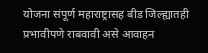योजना संपूर्ण महाराष्ट्रासह बीड जिल्ह्यातही प्रभावीपणे राबवावी असे आवाहन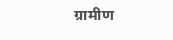ग्रामीण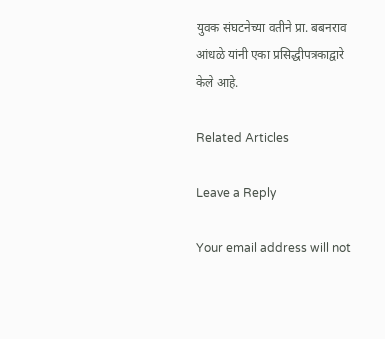युवक संघटनेच्या वतीने प्रा. बबनराव आंधळे यांनी एका प्रसिद्धीपत्रकाद्वारे केले आहे.

Related Articles

Leave a Reply

Your email address will not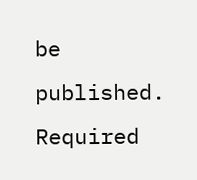be published. Required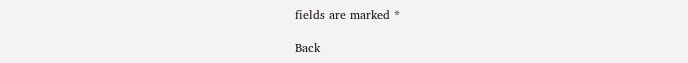fields are marked *

Back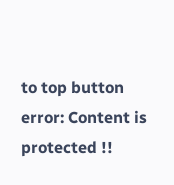to top button
error: Content is protected !!